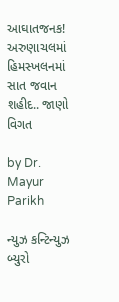આઘાતજનક! અરુણાચલમાં હિમસ્ખલનમાં સાત જવાન શહીદ.. જાણો વિગત

by Dr. Mayur Parikh

ન્યુઝ કન્ટિન્યુઝ બ્યુરો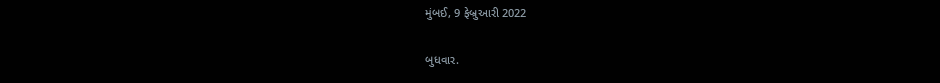મુંબઈ, 9 ફેબ્રુઆરી 2022

બુધવાર.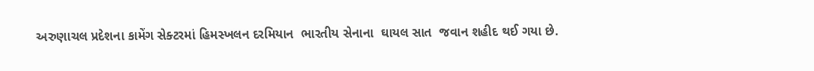અરુણાચલ પ્રદેશના કામેંગ સેક્ટરમાં હિમસ્ખલન દરમિયાન  ભારતીય સેનાના  ઘાયલ સાત  જવાન શહીદ થઈ ગયા છે.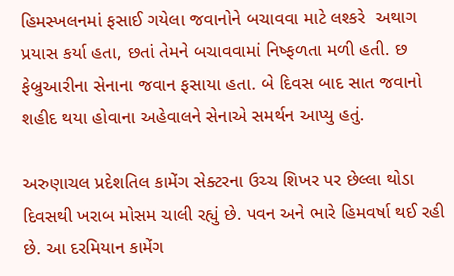હિમસ્ખલનમાં ફસાઈ ગયેલા જવાનોને બચાવવા માટે લશ્કરે  અથાગ પ્રયાસ કર્યા હતા, છતાં તેમને બચાવવામાં નિષ્ફળતા મળી હતી. છ ફેબ્રુઆરીના સેનાના જવાન ફસાયા હતા. બે દિવસ બાદ સાત જવાનો શહીદ થયા હોવાના અહેવાલને સેનાએ સમર્થન આપ્યુ હતું.

અરુણાચલ પ્રદેશતિલ કામેંગ સેક્ટરના ઉચ્ચ શિખર પર છેલ્લા થોડા દિવસથી ખરાબ મોસમ ચાલી રહ્યું છે. પવન અને ભારે હિમવર્ષા થઈ રહી છે. આ દરમિયાન કામેંગ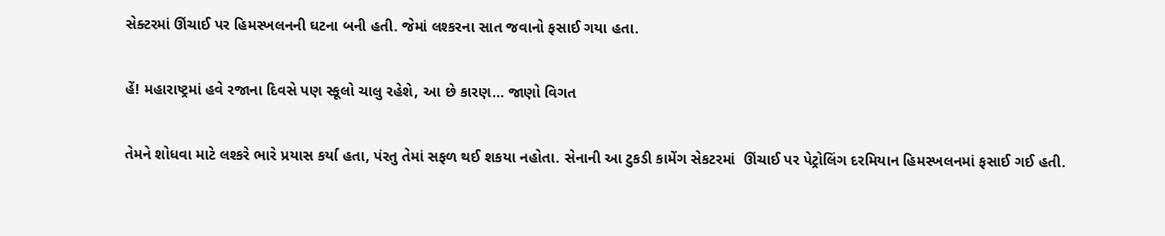સેક્ટરમાં ઊંચાઈ પર હિમસ્ખલનની ઘટના બની હતી. જેમાં લશ્કરના સાત જવાનો ફસાઈ ગયા હતા.

હેં! મહારાષ્ટ્રમાં હવે રજાના દિવસે પણ સ્કૂલો ચાલુ રહેશે, આ છે કારણ… જાણો વિગત

તેમને શોધવા માટે લશ્કરે ભારે પ્રયાસ કર્યા હતા, પંરતુ તેમાં સફળ થઈ શકયા નહોતા. સેનાની આ ટુકડી કામેંગ સેકટરમાં  ઊંચાઈ પર પેટ્રોલિંગ દરમિયાન હિમસ્ખલનમાં ફસાઈ ગઈ હતી.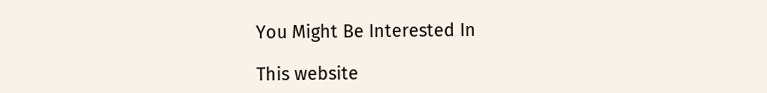You Might Be Interested In

This website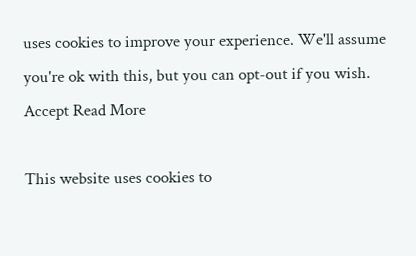uses cookies to improve your experience. We'll assume you're ok with this, but you can opt-out if you wish. Accept Read More

This website uses cookies to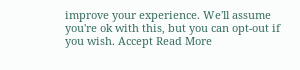improve your experience. We'll assume you're ok with this, but you can opt-out if you wish. Accept Read More